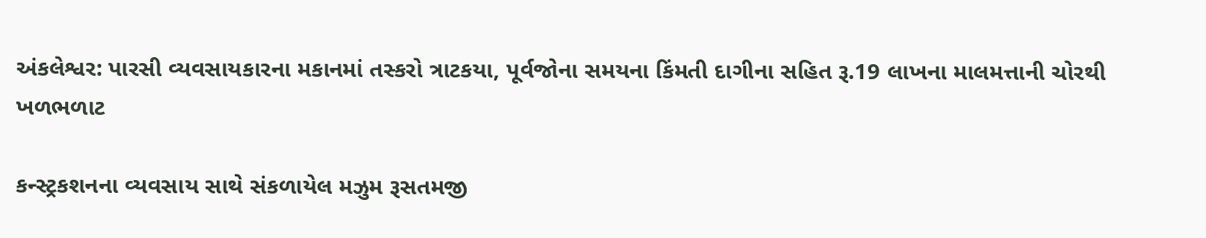અંકલેશ્વર: પારસી વ્યવસાયકારના મકાનમાં તસ્કરો ત્રાટકયા, પૂર્વજોના સમયના કિંમતી દાગીના સહિત રૂ.19 લાખના માલમત્તાની ચોરથી ખળભળાટ

કન્સ્ટ્રકશનના વ્યવસાય સાથે સંકળાયેલ મઝુમ રૂસતમજી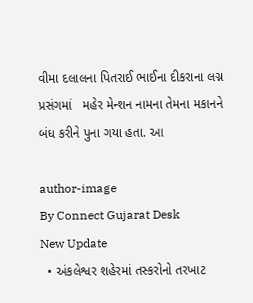વીમા દલાલના પિતરાઈ ભાઈના દીકરાના લગ્ન પ્રસંગમાં   મહેર મેન્શન નામના તેમના મકાનને બંધ કરીને પુના ગયા હતા. આ

author-image
By Connect Gujarat Desk
New Update
  • અંકલેશ્વર શહેરમાં તસ્કરોનો તરખાટ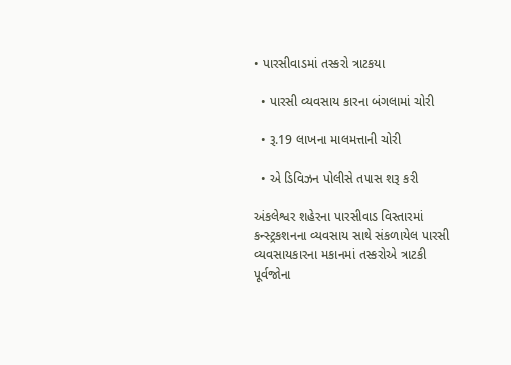• પારસીવાડમાં તસ્કરો ત્રાટકયા

  • પારસી વ્યવસાય કારના બંગલામાં ચોરી

  • રૂ.19 લાખના માલમત્તાની ચોરી

  • એ ડિવિઝન પોલીસે તપાસ શરૂ કરી

અંકલેશ્વર શહેરના પારસીવાડ વિસ્તારમાં કન્સ્ટ્રકશનના વ્યવસાય સાથે સંકળાયેલ પારસી વ્યવસાયકારના મકાનમાં તસ્કરોએ ત્રાટકી પૂર્વજોના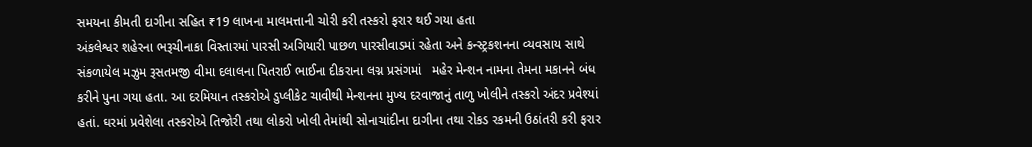સમયના કીમતી દાગીના સહિત ₹19 લાખના માલમત્તાની ચોરી કરી તસ્કરો ફરાર થઈ ગયા હતા
અંકલેશ્વર શહેરના ભરૂચીનાકા વિસ્તારમાં પારસી અગિયારી પાછળ પારસીવાડમાં રહેતા અને કન્સ્ટ્રકશનના વ્યવસાય સાથે સંકળાયેલ મઝુમ રૂસતમજી વીમા દલાલના પિતરાઈ ભાઈના દીકરાના લગ્ન પ્રસંગમાં   મહેર મેન્શન નામના તેમના મકાનને બંધ કરીને પુના ગયા હતા. આ દરમિયાન તસ્કરોએ ડુપ્લીકેટ ચાવીથી મેન્શનના મુખ્ય દરવાજાનું તાળુ ખોલીને તસ્કરો અંદર પ્રવેશ્યાં હતાં. ઘરમાં પ્રવેશેલા તસ્કરોએ તિજોરી તથા લોકરો ખોલી તેમાંથી સોનાચાંદીના દાગીના તથા રોકડ રકમની ઉઠાંતરી કરી ફરાર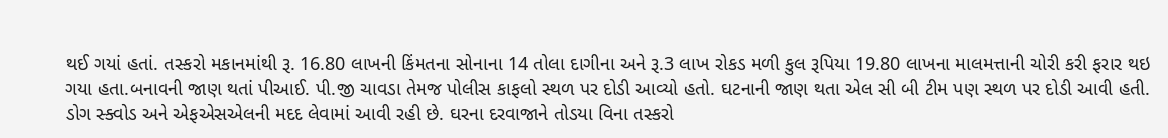થઈ ગયાં હતાં. તસ્કરો મકાનમાંથી રૂ. 16.80 લાખની કિંમતના સોનાના 14 તોલા દાગીના અને રૂ.3 લાખ રોકડ મળી કુલ રૂપિયા 19.80 લાખના માલમત્તાની ચોરી કરી ફરાર થઇ ગયા હતા.બનાવની જાણ થતાં પીઆઈ. પી.જી ચાવડા તેમજ પોલીસ કાફલો સ્થળ પર દોડી આવ્યો હતો. ઘટનાની જાણ થતા એલ સી બી ટીમ પણ સ્થળ પર દોડી આવી હતી. ડોગ સ્ક્વોડ અને એફએસએલની મદદ લેવામાં આવી રહી છે. ઘરના દરવાજાને તોડયા વિના તસ્કરો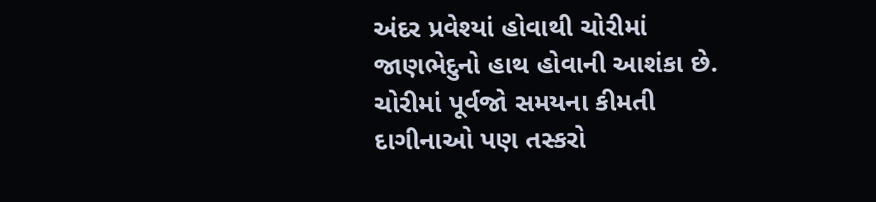અંદર પ્રવેશ્યાં હોવાથી ચોરીમાં જાણભેદુનો હાથ હોવાની આશંકા છે. ચોરીમાં પૂર્વજો સમયના કીમતી દાગીનાઓ પણ તસ્કરો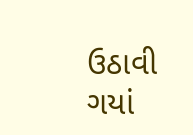ઉઠાવી ગયાં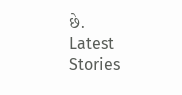છે.
Latest Stories